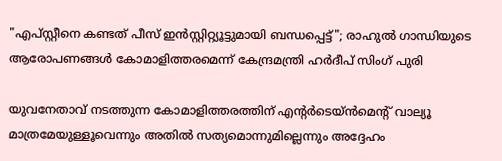"എപ്‌സ്റ്റീനെ കണ്ടത് പീസ് ഇൻസ്റ്റിറ്റ്യൂട്ടുമായി ബന്ധപ്പെട്ട്"; രാഹുൽ ഗാന്ധിയുടെ ആരോപണങ്ങൾ കോമാളിത്തരമെന്ന് കേന്ദ്രമന്ത്രി ഹർദീപ് സിംഗ് പുരി

യുവനേതാവ് നടത്തുന്ന കോമാളിത്തരത്തിന് എൻ്റർടെയ്ൻമെൻ്റ് വാല്യൂ മാത്രമേയുള്ളൂവെന്നും അതിൽ സത്യമൊന്നുമില്ലെന്നും അദ്ദേഹം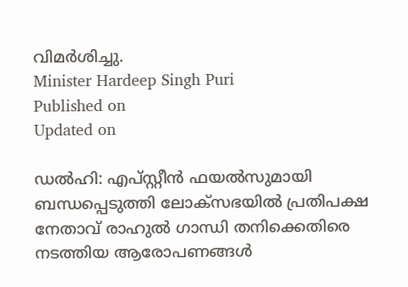വിമർശിച്ചു.
Minister Hardeep Singh Puri
Published on
Updated on

ഡൽഹി: എപ്‌സ്റ്റീൻ ഫയൽസുമായി ബന്ധപ്പെടുത്തി ലോക്‌സഭയിൽ പ്രതിപക്ഷ നേതാവ് രാഹുൽ ഗാന്ധി തനിക്കെതിരെ നടത്തിയ ആരോപണങ്ങൾ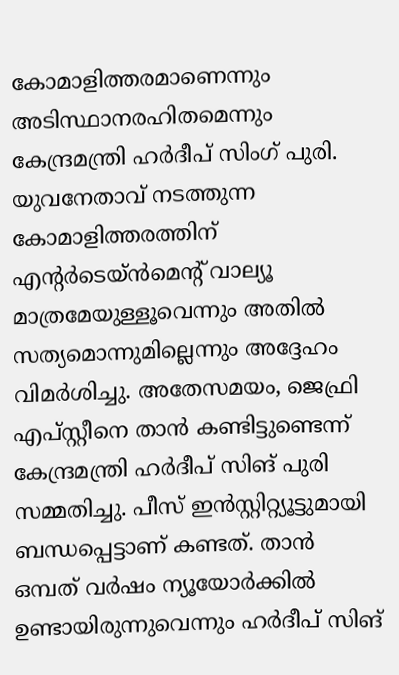കോമാളിത്തരമാണെന്നും അടിസ്ഥാനരഹിതമെന്നും കേന്ദ്രമന്ത്രി ഹർദീപ് സിംഗ് പുരി. യുവനേതാവ് നടത്തുന്ന കോമാളിത്തരത്തിന് എൻ്റർടെയ്ൻമെൻ്റ് വാല്യൂ മാത്രമേയുള്ളൂവെന്നും അതിൽ സത്യമൊന്നുമില്ലെന്നും അദ്ദേഹം വിമർശിച്ചു. അതേസമയം, ജെഫ്രി എപ്സ്റ്റീനെ താൻ കണ്ടിട്ടുണ്ടെന്ന് കേന്ദ്രമന്ത്രി ഹർദീപ് സിങ് പുരി സമ്മതിച്ചു. പീസ് ഇൻസ്റ്റിറ്റ്യൂട്ടുമായി ബന്ധപ്പെട്ടാണ് കണ്ടത്. താൻ ഒമ്പത് വർഷം ന്യൂയോർക്കിൽ ഉണ്ടായിരുന്നുവെന്നും ഹർദീപ് സിങ്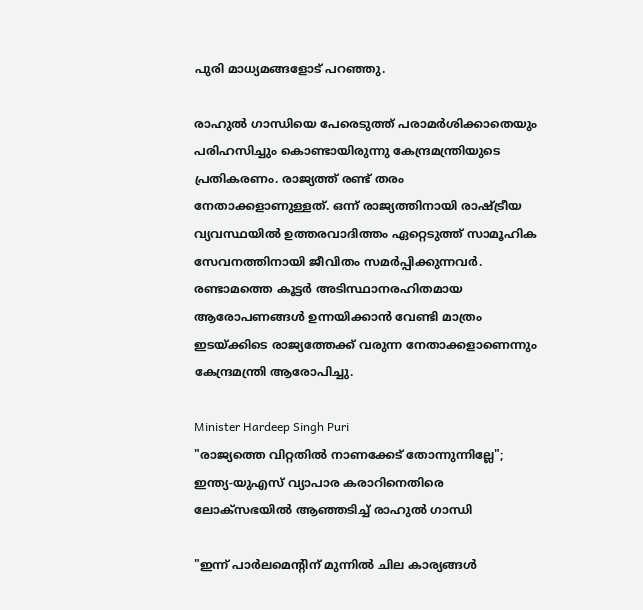പുരി മാധ്യമങ്ങളോട് പറഞ്ഞു.

രാഹുൽ ഗാന്ധിയെ പേരെടുത്ത് പരാമർശിക്കാതെയും പരിഹസിച്ചും കൊണ്ടായിരുന്നു കേന്ദ്രമന്ത്രിയുടെ പ്രതികരണം. രാജ്യത്ത് രണ്ട് തരം നേതാക്കളാണുള്ളത്. ഒന്ന് രാജ്യത്തിനായി രാഷ്ട്രീയ വ്യവസ്ഥയിൽ ഉത്തരവാദിത്തം ഏറ്റെടുത്ത് സാമൂഹിക സേവനത്തിനായി ജീവിതം സമർപ്പിക്കുന്നവർ. രണ്ടാമത്തെ കൂട്ടർ അടിസ്ഥാനരഹിതമായ ആരോപണങ്ങൾ ഉന്നയിക്കാൻ വേണ്ടി മാത്രം ഇടയ്ക്കിടെ രാജ്യത്തേക്ക് വരുന്ന നേതാക്കളാണെന്നും കേന്ദ്രമന്ത്രി ആരോപിച്ചു.

Minister Hardeep Singh Puri
"രാജ്യത്തെ വിറ്റതിൽ നാണക്കേട് തോന്നുന്നില്ലേ"; ഇന്ത്യ-യുഎസ് വ്യാപാര കരാറിനെതിരെ ലോക്സഭയിൽ ആഞ്ഞടിച്ച് രാഹുൽ ഗാന്ധി

"ഇന്ന് പാർലമെൻ്റിന് മുന്നിൽ ചില കാര്യങ്ങൾ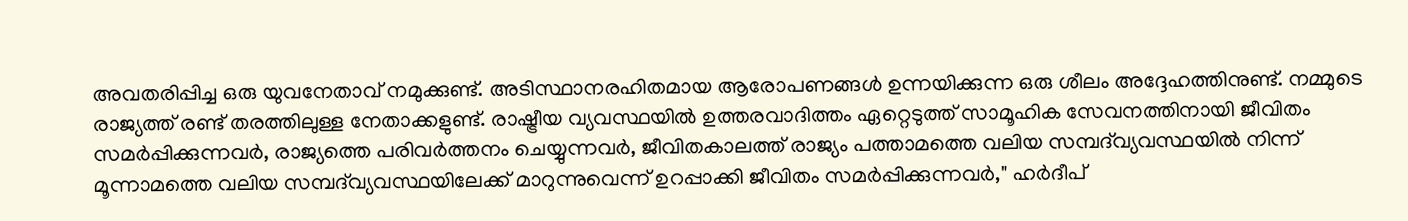അവതരിപ്പിച്ച ഒരു യുവനേതാവ് നമുക്കുണ്ട്. അടിസ്ഥാനരഹിതമായ ആരോപണങ്ങൾ ഉന്നയിക്കുന്ന ഒരു ശീലം അദ്ദേഹത്തിനുണ്ട്. നമ്മുടെ രാജ്യത്ത് രണ്ട് തരത്തിലുള്ള നേതാക്കളുണ്ട്. രാഷ്ട്രീയ വ്യവസ്ഥയിൽ ഉത്തരവാദിത്തം ഏറ്റെടുത്ത് സാമൂഹിക സേവനത്തിനായി ജീവിതം സമർപ്പിക്കുന്നവർ, രാജ്യത്തെ പരിവർത്തനം ചെയ്യുന്നവർ, ജീവിതകാലത്ത് രാജ്യം പത്താമത്തെ വലിയ സമ്പദ്‌വ്യവസ്ഥയിൽ നിന്ന് മൂന്നാമത്തെ വലിയ സമ്പദ്‌വ്യവസ്ഥയിലേക്ക് മാറുന്നുവെന്ന് ഉറപ്പാക്കി ജീവിതം സമർപ്പിക്കുന്നവർ," ഹർദീപ്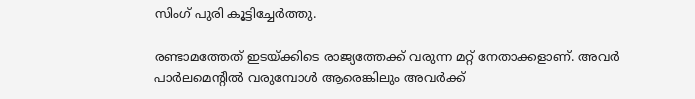സിംഗ് പുരി കൂട്ടിച്ചേർത്തു.

രണ്ടാമത്തേത് ഇടയ്ക്കിടെ രാജ്യത്തേക്ക് വരുന്ന മറ്റ് നേതാക്കളാണ്. അവർ പാർലമെൻ്റിൽ വരുമ്പോൾ ആരെങ്കിലും അവർക്ക്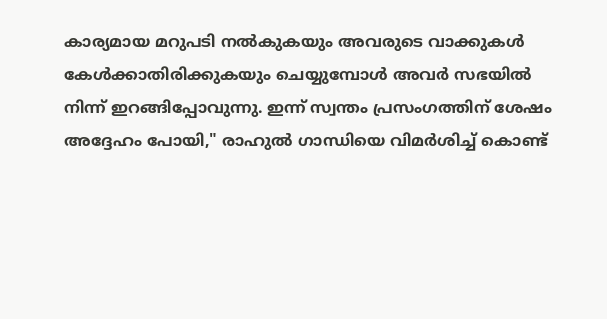കാര്യമായ മറുപടി നൽകുകയും അവരുടെ വാക്കുകൾ കേൾക്കാതിരിക്കുകയും ചെയ്യുമ്പോൾ അവർ സഭയിൽ നിന്ന് ഇറങ്ങിപ്പോവുന്നു. ഇന്ന് സ്വന്തം പ്രസംഗത്തിന് ശേഷം അദ്ദേഹം പോയി," രാഹുൽ ഗാന്ധിയെ വിമർശിച്ച് കൊണ്ട്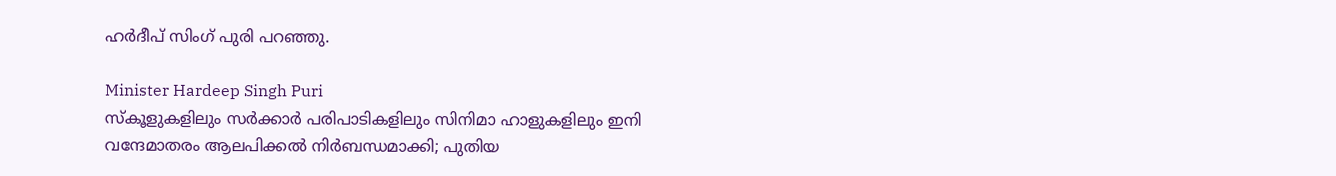ഹർദീപ് സിംഗ് പുരി പറഞ്ഞു.

Minister Hardeep Singh Puri
സ്കൂളുകളിലും സർക്കാർ പരിപാടികളിലും സിനിമാ ഹാളുകളിലും ഇനി വന്ദേമാതരം ആലപിക്കൽ നിർബന്ധമാക്കി; പുതിയ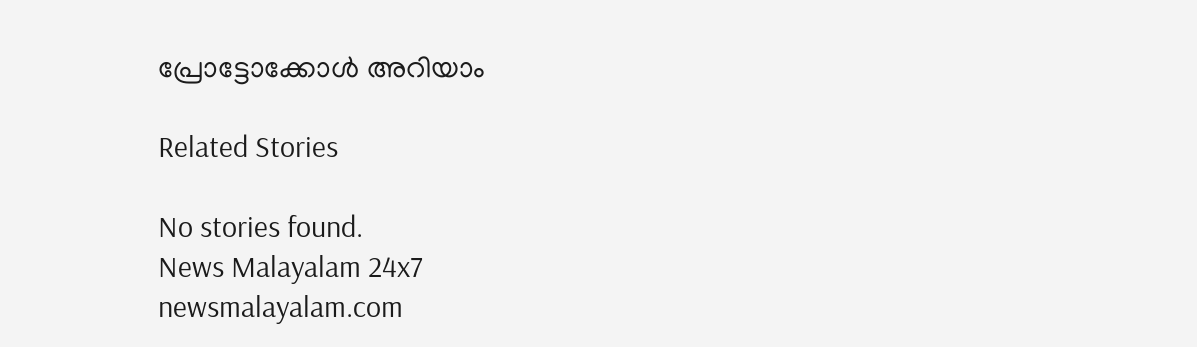പ്രോട്ടോക്കോൾ അറിയാം

Related Stories

No stories found.
News Malayalam 24x7
newsmalayalam.com